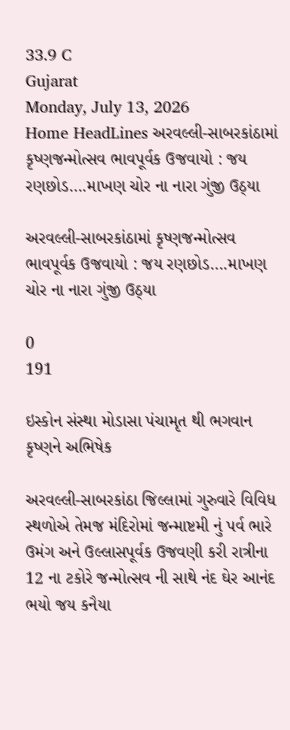33.9 C
Gujarat
Monday, July 13, 2026
Home HeadLines અરવલ્લી-સાબરકાંઠામાં કૃષ્ણજન્મોત્સવ ભાવપૂર્વક ઉજવાયો : જય રણછોડ….માખણ ચોર ના નારા ગુંજી ઉઠ્યા

અરવલ્લી-સાબરકાંઠામાં કૃષ્ણજન્મોત્સવ ભાવપૂર્વક ઉજવાયો : જય રણછોડ….માખણ ચોર ના નારા ગુંજી ઉઠ્યા

0
191

ઇસ્કોન સંસ્થા મોડાસા પંચામૃત થી ભગવાન કૃષ્ણને અભિષેક

અરવલ્લી-સાબરકાંઠા જિલ્લામાં ગુરુવારે વિવિધ સ્થળોએ તેમજ મંદિરોમાં જન્માષ્ટમી નું પર્વ ભારે ઉમંગ અને ઉલ્લાસપૂર્વક ઉજવણી કરી રાત્રીના 12 ના ટકોરે જન્મોત્સવ ની સાથે નંદ ઘેર આનંદ ભયો જય કનૈયા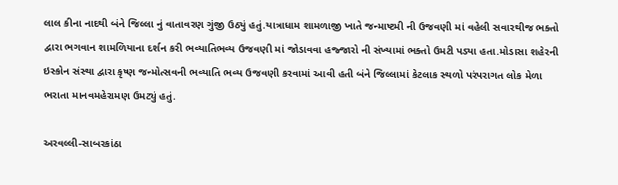લાલ કીના નાદથી બંને જિલ્લા નું વાતાવરણ ગુંજી ઉઠ્યું હતું.યાત્રાધામ શામળાજી ખાતે જન્માષ્ટમી ની ઉજવણી માં વહેલી સવારથીજ ભક્તો દ્વારા ભગવાન શામળિયાના દર્શન કરી ભવ્યાતિભવ્ય ઉજવણી માં જોડાવવા હજ્જારો ની સંખ્યામાં ભક્તો ઉમટી પડ્યા હતા.મોડાસા શહેરની ઇસ્કોન સંસ્થા દ્વારા કૃષ્ણ જન્મોત્સવની ભવ્યાતિ ભવ્ય ઉજવણી કરવામાં આવી હતી બંને જિલ્લામાં કેટલાક સ્થળો પરંપરાગત લોક મેળા ભરાતા માનવમહેરામણ ઉમટ્યું હતું.

અરવલ્લી-સાબરકાંઠા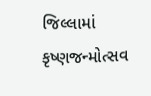જિલ્લામાં કૃષ્ણજન્મોત્સવ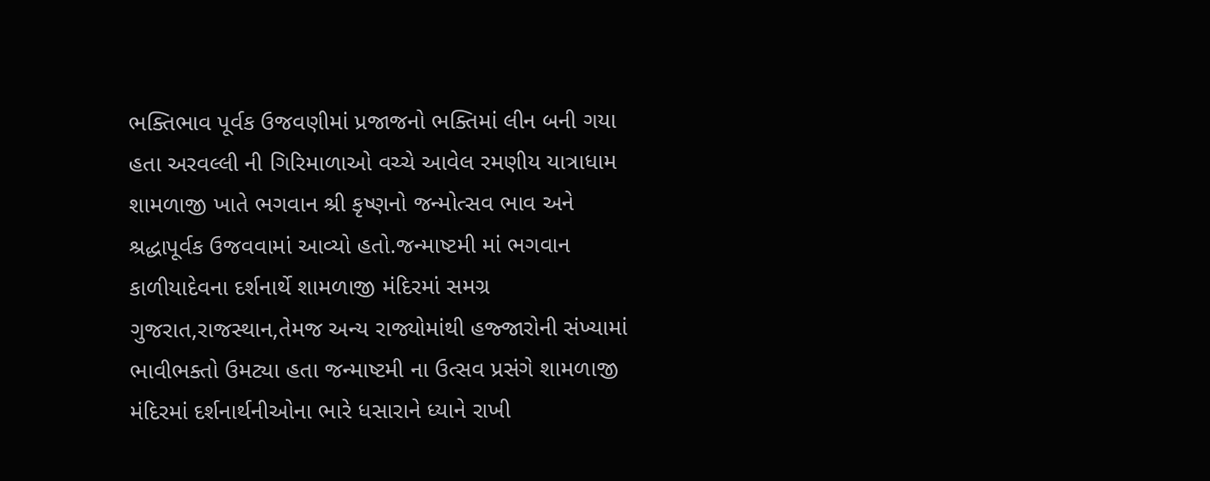ભક્તિભાવ પૂર્વક ઉજવણીમાં પ્રજાજનો ભક્તિમાં લીન બની ગયા હતા અરવલ્લી ની ગિરિમાળાઓ વચ્ચે આવેલ રમણીય યાત્રાધામ શામળાજી ખાતે ભગવાન શ્રી કૃષ્ણનો જન્મોત્સવ ભાવ અને શ્રદ્ધાપૂર્વક ઉજવવામાં આવ્યો હતો.જન્માષ્ટમી માં ભગવાન કાળીયાદેવના દર્શનાર્થે શામળાજી મંદિરમાં સમગ્ર ગુજરાત,રાજસ્થાન,તેમજ અન્ય રાજ્યોમાંથી હજ્જારોની સંખ્યામાં ભાવીભક્તો ઉમટ્યા હતા જન્માષ્ટમી ના ઉત્સવ પ્રસંગે શામળાજી મંદિરમાં દર્શનાર્થનીઓના ભારે ધસારાને ધ્યાને રાખી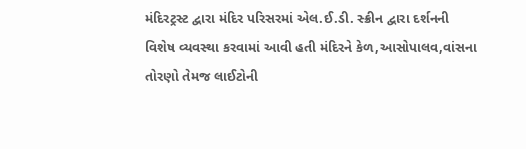મંદિરટ્રસ્ટ દ્વારા મંદિર પરિસરમાં એલ.ઈ.ડી. સ્ક્રીન દ્વારા દર્શનની વિશેષ વ્યવસ્થા કરવામાં આવી હતી મંદિરને કેળ,આસોપાલવ,વાંસના તોરણો તેમજ લાઈટોની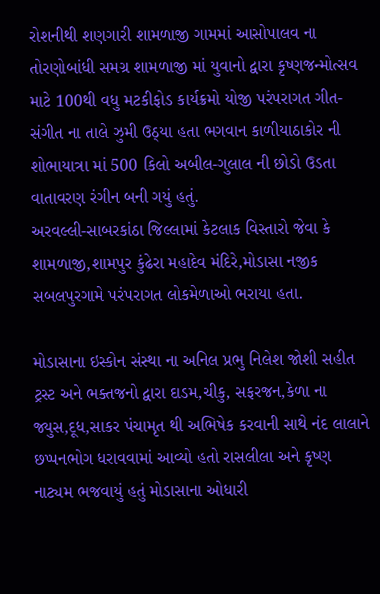રોશનીથી શણગારી શામળાજી ગામમાં આસોપાલવ ના તોરણોબાંધી સમગ્ર શામળાજી માં યુવાનો દ્વારા કૃષ્ણજન્મોત્સવ માટે 100થી વધુ મટકીફોડ કાર્યક્રમો યોજી પરંપરાગત ગીત-સંગીત ના તાલે ઝુમી ઉઠ્યા હતા ભગવાન કાળીયાઠાકોર ની શોભાયાત્રા માં 500 કિલો અબીલ-ગુલાલ ની છોડો ઉડતા વાતાવરણ રંગીન બની ગયું હતું.
અરવલ્લી-સાબરકાંઠા જિલ્લામાં કેટલાક વિસ્તારો જેવા કે શામળાજી,શામપુર કુંઢેરા મહાદેવ મંદિરે,મોડાસા નજીક સબલપુરગામે પરંપરાગત લોકમેળાઓ ભરાયા હતા.

મોડાસાના ઇસ્કોન સંસ્થા ના અનિલ પ્રભુ નિલેશ જોશી સહીત ટ્રસ્ટ અને ભક્તજનો દ્વારા દાડમ,ચીકુ, સફરજન,કેળા ના જ્યુસ,દૂધ,સાકર પંચામૃત થી અભિષેક કરવાની સાથે નંદ લાલાને છપ્પનભોગ ધરાવવામાં આવ્યો હતો રાસલીલા અને કૃષ્ણ નાટ્યમ ભજવાયું હતું મોડાસાના ઓધારી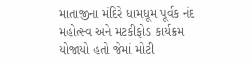માતાજીના મંદિરે ધામધૂમ પૂર્વક નંદ મહોત્સ્વ અને મટકીફોડ કાર્યક્રમ યોજાયો હતો જેમાં મોટી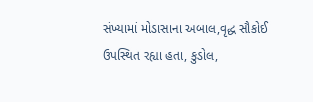સંખ્યામાં મોડાસાના અબાલ,વૃદ્ધ સૌકોઈ ઉપસ્થિત રહ્યા હતા, કુડોલ,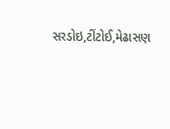સરડોઇ,ટીંટોઈ,મેઢાસણ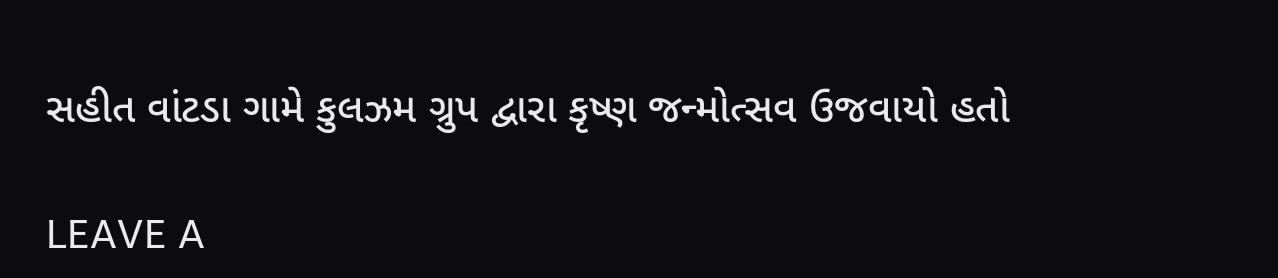સહીત વાંટડા ગામે કુલઝમ ગ્રુપ દ્વારા કૃષ્ણ જન્મોત્સવ ઉજવાયો હતો

LEAVE A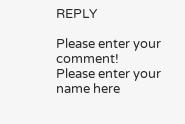REPLY

Please enter your comment!
Please enter your name here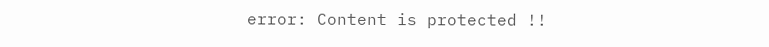error: Content is protected !!